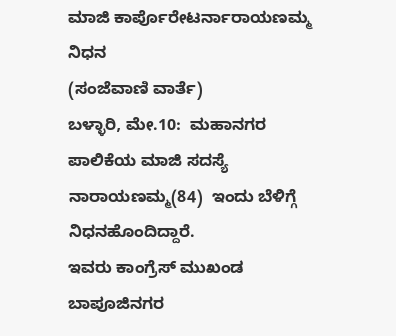ಮಾಜಿ ಕಾರ್ಪೊರೇಟರ್ನಾರಾಯಣಮ್ಮ ನಿಧನ
(ಸಂಜೆವಾಣಿ ವಾರ್ತೆ)
ಬಳ್ಳಾರಿ, ಮೇ.10:  ಮಹಾನಗರ ಪಾಲಿಕೆಯ ಮಾಜಿ ಸದಸ್ಯೆ  ನಾರಾಯಣಮ್ಮ(84)  ಇಂದು ಬೆಳಿಗ್ಗೆ ನಿಧನಹೊಂದಿದ್ದಾರೆ.
ಇವರು ಕಾಂಗ್ರೆಸ್ ಮುಖಂಡ ಬಾಪೂಜಿನಗರ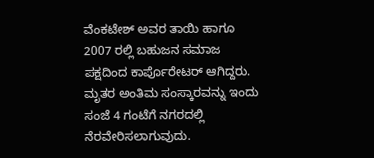ವೆಂಕಟೇಶ್ ಅವರ ತಾಯಿ ಹಾಗೂ 2007 ರಲ್ಲಿ ಬಹುಜನ ಸಮಾಜ ಪಕ್ಷದಿಂದ ಕಾರ್ಪೊರೇಟರ್ ಆಗಿದ್ದರು.
ಮೃತರ ಅಂತಿಮ ಸಂಸ್ಕಾರವನ್ನು ಇಂದು ಸಂಜೆ 4 ಗಂಟೆಗೆ ನಗರದಲ್ಲಿ  ನೆರವೇರಿಸಲಾಗುವುದು.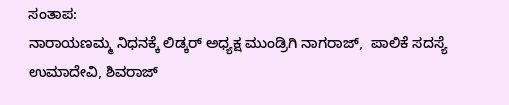ಸಂತಾಪ:
ನಾರಾಯಣಮ್ಮ ನಿಧನಕ್ಕೆ ಲಿಡ್ಕರ್ ಅಧ್ಯಕ್ಷ ಮುಂಡ್ರಿಗಿ ನಾಗರಾಜ್,  ಪಾಲಿಕೆ ಸದಸ್ಯೆ ಉಮಾದೇವಿ, ಶಿವರಾಜ್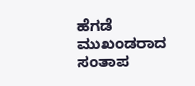ಹೆಗಡೆ ಮುಖಂಡರಾದ ಸಂತಾಪ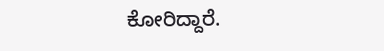ಕೋರಿದ್ದಾರೆ.